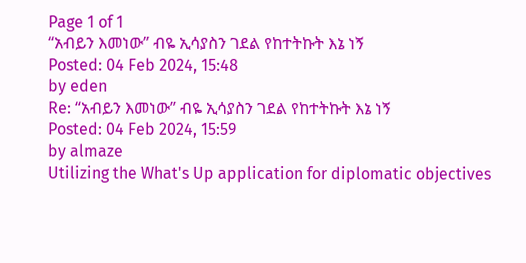Page 1 of 1
“አብይን እመነው” ብዬ ኢሳያስን ገደል የከተትኩት እኔ ነኝ
Posted: 04 Feb 2024, 15:48
by eden
Re: “አብይን እመነው” ብዬ ኢሳያስን ገደል የከተትኩት እኔ ነኝ
Posted: 04 Feb 2024, 15:59
by almaze
Utilizing the What's Up application for diplomatic objectives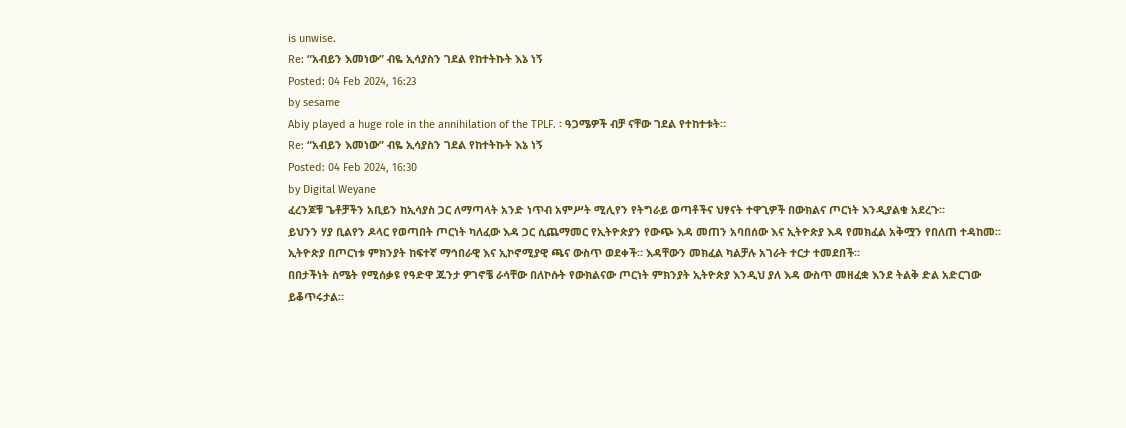is unwise.
Re: “አብይን እመነው” ብዬ ኢሳያስን ገደል የከተትኩት እኔ ነኝ
Posted: 04 Feb 2024, 16:23
by sesame
Abiy played a huge role in the annihilation of the TPLF. ፡ ዓጋሜዎች ብቻ ናቸው ገደል የተከተቱት።
Re: “አብይን እመነው” ብዬ ኢሳያስን ገደል የከተትኩት እኔ ነኝ
Posted: 04 Feb 2024, 16:30
by Digital Weyane
ፈረንጆቹ ጌቶቻችን አቢይን ከኢሳያስ ጋር ለማጣላት አንድ ነጥብ አምሥት ሚሊየን የትግራይ ወጣቶችና ህፃናት ተዋጊዎች በውክልና ጦርነት እንዲያልቁ አደረጉ።
ይህንን ሃያ ቢልየን ዶላር የወጣበት ጦርነት ካለፈው እዳ ጋር ሲጨማመር የኢትዮጵያን የውጭ እዳ መጠን አባበሰው እና ኢትዮጵያ እዳ የመክፈል አቅሟን የበለጠ ተዳከመ።
ኢትዮጵያ በጦርነቱ ምክንያት ከፍተኛ ማኅበራዊ እና ኢኮኖሚያዊ ጫና ውስጥ ወደቀች። እዳቸውን መክፈል ካልቻሉ አገራት ተርታ ተመደበች።
በበታችነት ስሜት የሚሰቃዩ የዓድዋ ጁንታ ዎገኖቼ ራሳቸው በለኮሱት የውክልናው ጦርነት ምክንያት ኢትዮጵያ እንዲህ ያለ እዳ ውስጥ መዘፈቋ እንደ ትልቅ ድል አድርገው ይቆጥሩታል።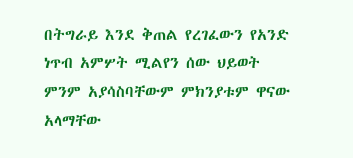በትግራይ እንደ ቅጠል የረገፈውን የአንድ ነጥብ አምሦት ሚልየን ሰው ህይወት ምንም አያሳስባቸውም ምክንያቱም ዋናው አላማቸው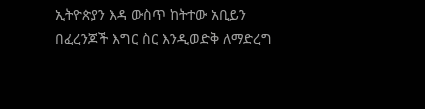ኢትዮጵያን እዳ ውስጥ ከትተው አቢይን በፈረንጆች እግር ስር እንዲወድቅ ለማድረግ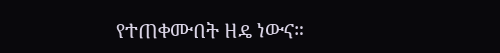የተጠቀሙበት ዘዴ ነውና።